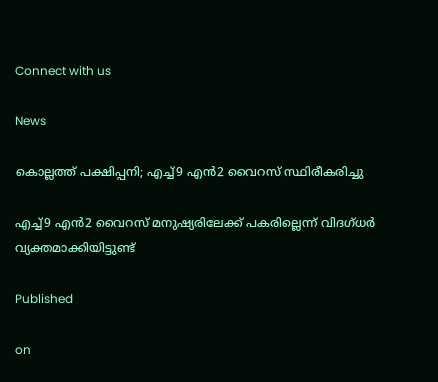Connect with us

News

കൊല്ലത്ത് പക്ഷിപ്പനി; എച്ച്9 എന്‍2 വൈറസ് സ്ഥിരീകരിച്ചു

എച്ച്9 എന്‍2 വൈറസ് മനുഷ്യരിലേക്ക് പകരില്ലെന്ന് വിദഗ്ധര്‍ വ്യക്തമാക്കിയിട്ടുണ്ട്

Published

on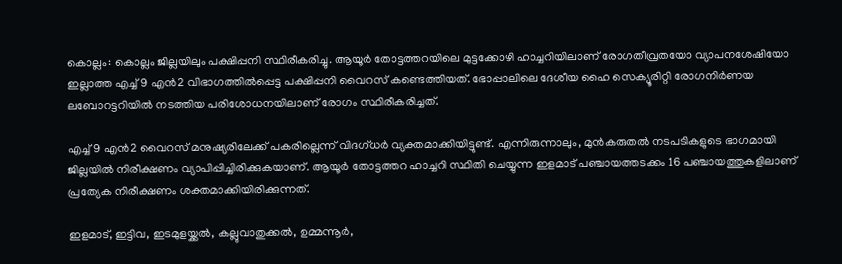കൊല്ലം: കൊല്ലം ജില്ലയിലും പക്ഷിപ്പനി സ്ഥിരീകരിച്ചു. ആയൂര്‍ തോട്ടത്തറയിലെ മുട്ടക്കോഴി ഹാച്ചറിയിലാണ് രോഗതീവ്രതയോ വ്യാപനശേഷിയോ ഇല്ലാത്ത എച്ച്9 എന്‍2 വിഭാഗത്തില്‍പ്പെട്ട പക്ഷിപ്പനി വൈറസ് കണ്ടെത്തിയത്. ഭോപ്പാലിലെ ദേശീയ ഹൈ സെക്യൂരിറ്റി രോഗനിര്‍ണയ ലബോറട്ടറിയില്‍ നടത്തിയ പരിശോധനയിലാണ് രോഗം സ്ഥിരീകരിച്ചത്.

എച്ച്9 എന്‍2 വൈറസ് മനുഷ്യരിലേക്ക് പകരില്ലെന്ന് വിദഗ്ധര്‍ വ്യക്തമാക്കിയിട്ടുണ്ട്. എന്നിരുന്നാലും, മുന്‍കരുതല്‍ നടപടികളുടെ ഭാഗമായി ജില്ലയില്‍ നിരീക്ഷണം വ്യാപിപ്പിച്ചിരിക്കുകയാണ്. ആയൂര്‍ തോട്ടത്തറ ഹാച്ചറി സ്ഥിതി ചെയ്യുന്ന ഇളമാട് പഞ്ചായത്തടക്കം 16 പഞ്ചായത്തുകളിലാണ് പ്രത്യേക നിരീക്ഷണം ശക്തമാക്കിയിരിക്കുന്നത്.

ഇളമാട്, ഇട്ടിവ, ഇടമുളയ്ക്കല്‍, കല്ലുവാതുക്കല്‍, ഉമ്മന്നൂര്‍,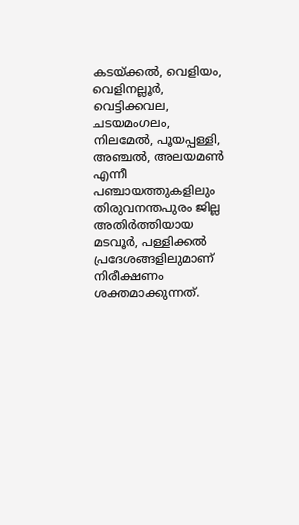കടയ്ക്കല്‍, വെളിയം, വെളിനല്ലൂര്‍, വെട്ടിക്കവല, ചടയമംഗലം, നിലമേല്‍, പൂയപ്പള്ളി, അഞ്ചല്‍, അലയമണ്‍ എന്നീ പഞ്ചായത്തുകളിലും തിരുവനന്തപുരം ജില്ല അതിര്‍ത്തിയായ മടവൂര്‍, പള്ളിക്കല്‍ പ്രദേശങ്ങളിലുമാണ് നിരീക്ഷണം ശക്തമാക്കുന്നത്.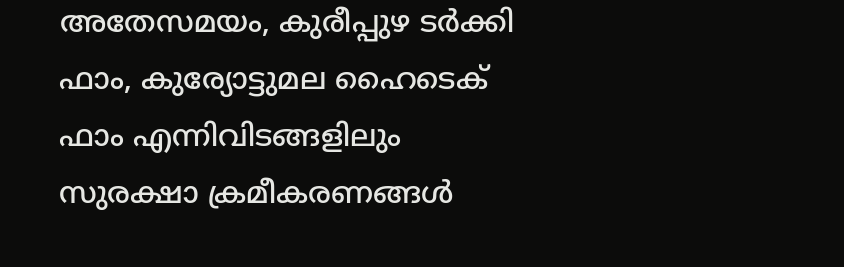അതേസമയം, കുരീപ്പുഴ ടര്‍ക്കി ഫാം, കുര്യോട്ടുമല ഹൈടെക് ഫാം എന്നിവിടങ്ങളിലും സുരക്ഷാ ക്രമീകരണങ്ങള്‍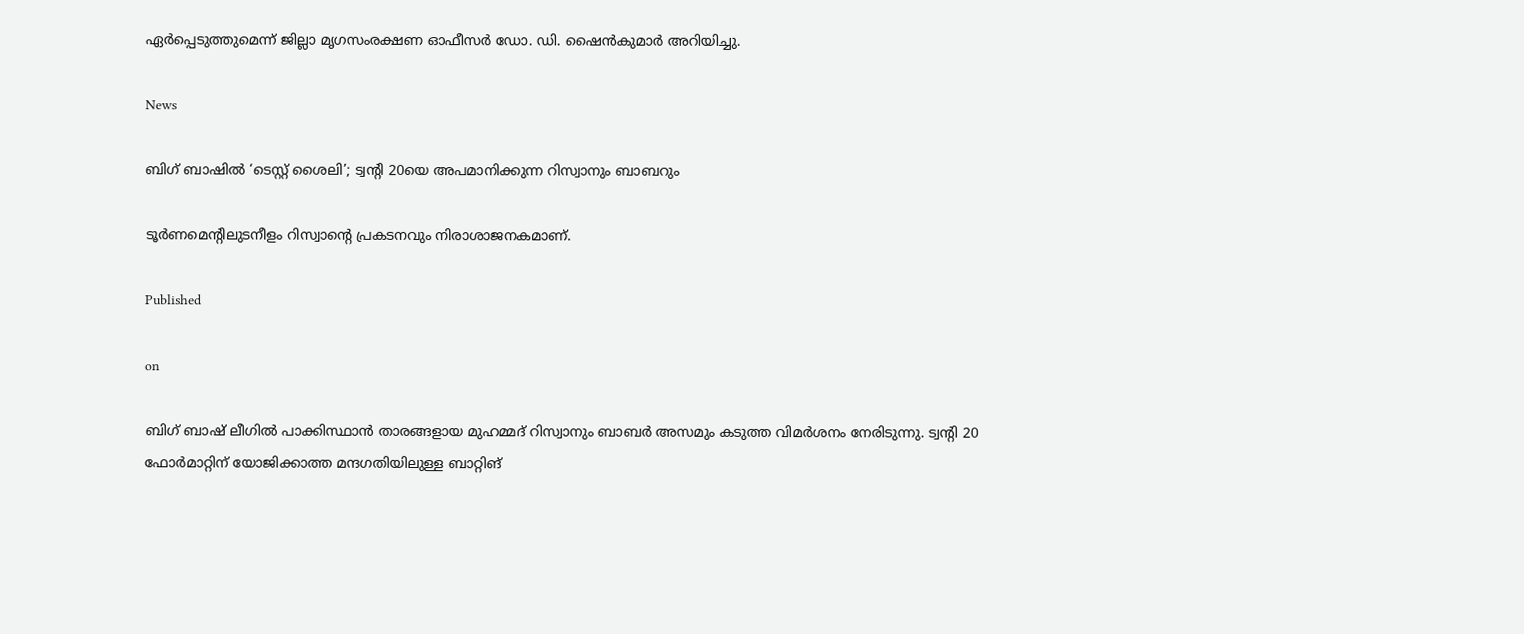ഏര്‍പ്പെടുത്തുമെന്ന് ജില്ലാ മൃഗസംരക്ഷണ ഓഫീസര്‍ ഡോ. ഡി. ഷൈന്‍കുമാര്‍ അറിയിച്ചു.

News

ബിഗ് ബാഷില്‍ ‘ടെസ്റ്റ് ശൈലി’; ട്വന്റി 20യെ അപമാനിക്കുന്ന റിസ്വാനും ബാബറും

ടൂര്‍ണമെന്റിലുടനീളം റിസ്വാന്റെ പ്രകടനവും നിരാശാജനകമാണ്.

Published

on

ബിഗ് ബാഷ് ലീഗില്‍ പാക്കിസ്ഥാന്‍ താരങ്ങളായ മുഹമ്മദ് റിസ്വാനും ബാബര്‍ അസമും കടുത്ത വിമര്‍ശനം നേരിടുന്നു. ട്വന്റി 20 ഫോര്‍മാറ്റിന് യോജിക്കാത്ത മന്ദഗതിയിലുള്ള ബാറ്റിങ്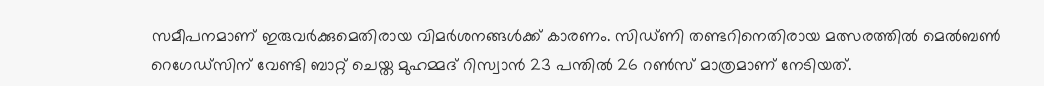സമീപനമാണ് ഇരുവര്‍ക്കുമെതിരായ വിമര്‍ശനങ്ങള്‍ക്ക് കാരണം. സിഡ്ണി തണ്ടറിനെതിരായ മത്സരത്തില്‍ മെല്‍ബണ്‍ റെഗേഡ്‌സിന് വേണ്ടി ബാറ്റ് ചെയ്ത മുഹമ്മദ് റിസ്വാന്‍ 23 പന്തില്‍ 26 റണ്‍സ് മാത്രമാണ് നേടിയത്.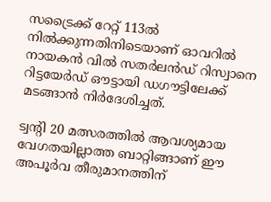സട്രൈക്ക് റേറ്റ് 113ല്‍ നില്‍ക്കുന്നതിനിടെയാണ് ഓവറില്‍ നായകന്‍ വില്‍ സതര്‍ലന്‍ഡ് റിസ്വാനെ റിട്ടയേര്‍ഡ് ഔട്ടായി ഡഗൗട്ടിലേക്ക് മടങ്ങാന്‍ നിര്‍ദേശിച്ചത്.

ട്വന്റി 20 മത്സരത്തില്‍ ആവശ്യമായ വേഗതയില്ലാത്ത ബാറ്റിങ്ങാണ് ഈ അപൂര്‍വ തീരുമാനത്തിന്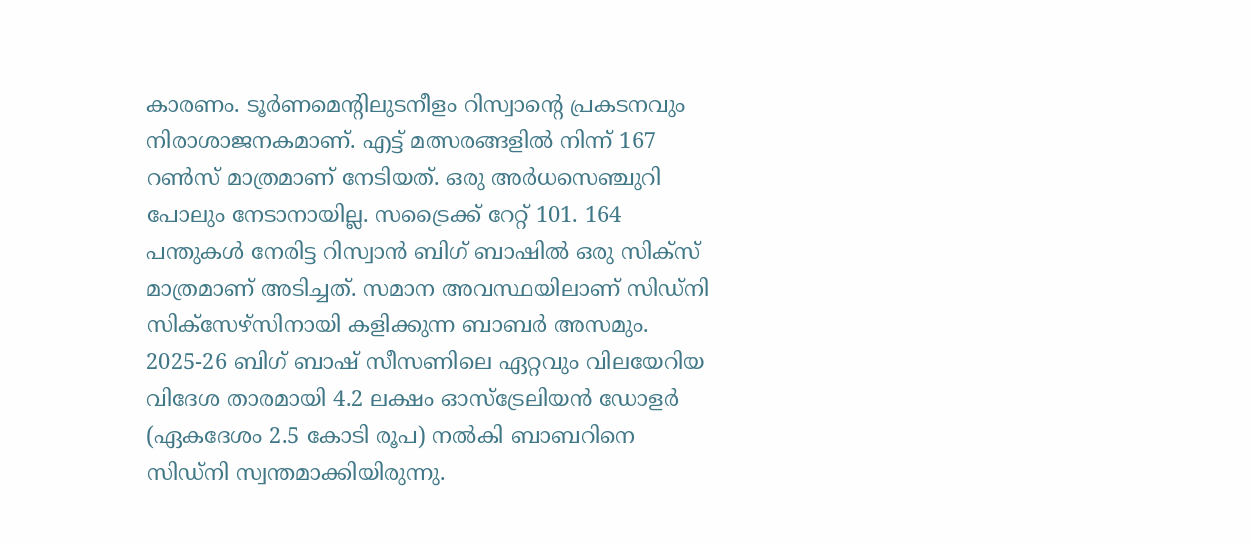കാരണം. ടൂര്‍ണമെന്റിലുടനീളം റിസ്വാന്റെ പ്രകടനവും നിരാശാജനകമാണ്. എട്ട് മത്സരങ്ങളില്‍ നിന്ന് 167 റണ്‍സ് മാത്രമാണ് നേടിയത്. ഒരു അര്‍ധസെഞ്ചുറി പോലും നേടാനായില്ല. സട്രൈക്ക് റേറ്റ് 101. 164 പന്തുകള്‍ നേരിട്ട റിസ്വാന്‍ ബിഗ് ബാഷില്‍ ഒരു സിക്‌സ് മാത്രമാണ് അടിച്ചത്. സമാന അവസ്ഥയിലാണ് സിഡ്‌നി സിക്‌സേഴ്‌സിനായി കളിക്കുന്ന ബാബര്‍ അസമും. 2025-26 ബിഗ് ബാഷ് സീസണിലെ ഏറ്റവും വിലയേറിയ വിദേശ താരമായി 4.2 ലക്ഷം ഓസ്‌ട്രേലിയന്‍ ഡോളര്‍ (ഏകദേശം 2.5 കോടി രൂപ) നല്‍കി ബാബറിനെ സിഡ്‌നി സ്വന്തമാക്കിയിരുന്നു.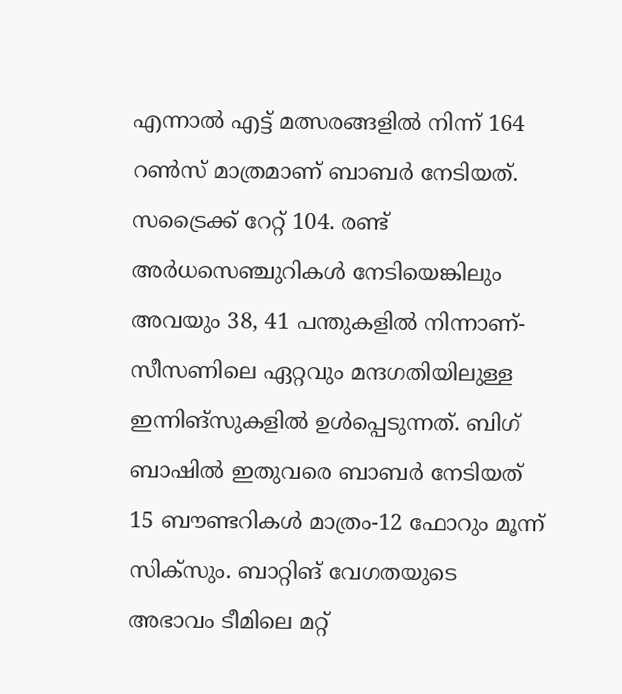എന്നാല്‍ എട്ട് മത്സരങ്ങളില്‍ നിന്ന് 164 റണ്‍സ് മാത്രമാണ് ബാബര്‍ നേടിയത്. സട്രൈക്ക് റേറ്റ് 104. രണ്ട് അര്‍ധസെഞ്ചുറികള്‍ നേടിയെങ്കിലും അവയും 38, 41 പന്തുകളില്‍ നിന്നാണ്-സീസണിലെ ഏറ്റവും മന്ദഗതിയിലുള്ള ഇന്നിങ്‌സുകളില്‍ ഉള്‍പ്പെടുന്നത്. ബിഗ് ബാഷില്‍ ഇതുവരെ ബാബര്‍ നേടിയത് 15 ബൗണ്ടറികള്‍ മാത്രം-12 ഫോറും മൂന്ന് സിക്‌സും. ബാറ്റിങ് വേഗതയുടെ അഭാവം ടീമിലെ മറ്റ്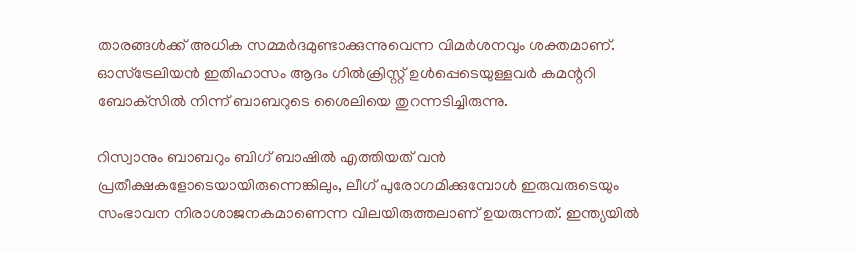താരങ്ങള്‍ക്ക് അധിക സമ്മര്‍ദമുണ്ടാക്കുന്നുവെന്ന വിമര്‍ശനവും ശക്തമാണ്. ഓസ്‌ട്രേലിയന്‍ ഇതിഹാസം ആദം ഗില്‍ക്രിസ്റ്റ് ഉള്‍പ്പെടെയുള്ളവര്‍ കമന്ററി ബോക്‌സില്‍ നിന്ന് ബാബറുടെ ശൈലിയെ തുറന്നടിച്ചിരുന്നു.

റിസ്വാനും ബാബറും ബിഗ് ബാഷില്‍ എത്തിയത് വന്‍ പ്രതീക്ഷകളോടെയായിരുന്നെങ്കിലും, ലീഗ് പുരോഗമിക്കുമ്പോള്‍ ഇരുവരുടെയും സംഭാവന നിരാശാജനകമാണെന്ന വിലയിരുത്തലാണ് ഉയരുന്നത്. ഇന്ത്യയില്‍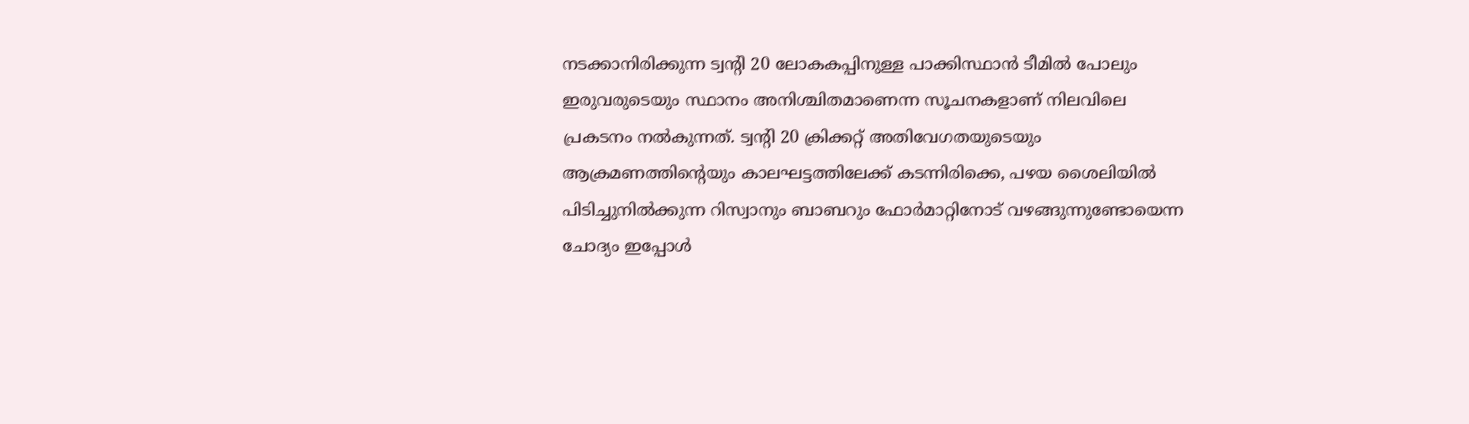നടക്കാനിരിക്കുന്ന ട്വന്റി 20 ലോകകപ്പിനുള്ള പാക്കിസ്ഥാന്‍ ടീമില്‍ പോലും ഇരുവരുടെയും സ്ഥാനം അനിശ്ചിതമാണെന്ന സൂചനകളാണ് നിലവിലെ പ്രകടനം നല്‍കുന്നത്. ട്വന്റി 20 ക്രിക്കറ്റ് അതിവേഗതയുടെയും ആക്രമണത്തിന്റെയും കാലഘട്ടത്തിലേക്ക് കടന്നിരിക്കെ, പഴയ ശൈലിയില്‍ പിടിച്ചുനില്‍ക്കുന്ന റിസ്വാനും ബാബറും ഫോര്‍മാറ്റിനോട് വഴങ്ങുന്നുണ്ടോയെന്ന ചോദ്യം ഇപ്പോള്‍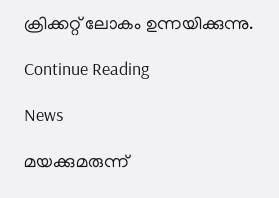ക്രിക്കറ്റ് ലോകം ഉന്നയിക്കുന്നു.

Continue Reading

News

മയക്കുമരുന്ന്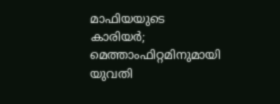മാഫിയയുടെ കാരിയര്‍; മെത്താംഫിറ്റമിനുമായി യുവതി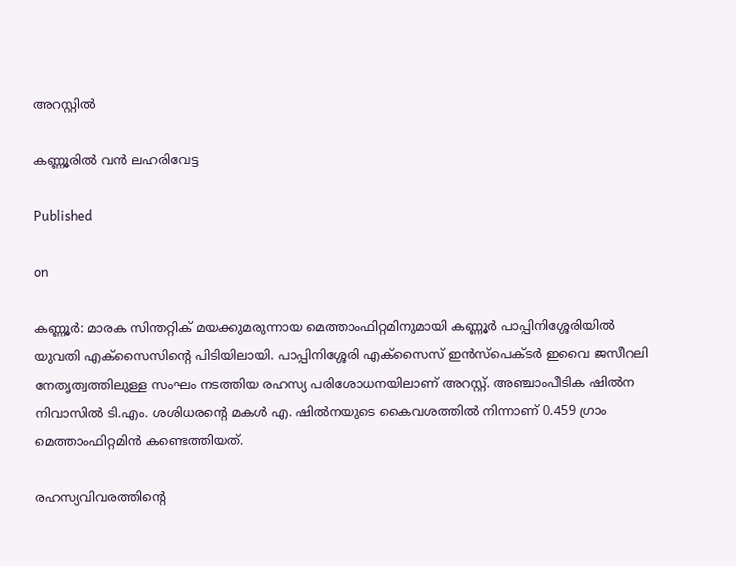അറസ്റ്റില്‍

കണ്ണൂരില്‍ വന്‍ ലഹരിവേട്ട

Published

on

കണ്ണൂര്‍: മാരക സിന്തറ്റിക് മയക്കുമരുന്നായ മെത്താംഫിറ്റമിനുമായി കണ്ണൂര്‍ പാപ്പിനിശ്ശേരിയില്‍ യുവതി എക്‌സൈസിന്റെ പിടിയിലായി. പാപ്പിനിശ്ശേരി എക്‌സൈസ് ഇന്‍സ്‌പെക്ടര്‍ ഇവൈ ജസീറലി നേതൃത്വത്തിലുള്ള സംഘം നടത്തിയ രഹസ്യ പരിശോധനയിലാണ് അറസ്റ്റ്. അഞ്ചാംപീടിക ഷില്‍ന നിവാസില്‍ ടി.എം. ശശിധരന്റെ മകള്‍ എ. ഷില്‍നയുടെ കൈവശത്തില്‍ നിന്നാണ് 0.459 ഗ്രാം മെത്താംഫിറ്റമിന്‍ കണ്ടെത്തിയത്.

രഹസ്യവിവരത്തിന്റെ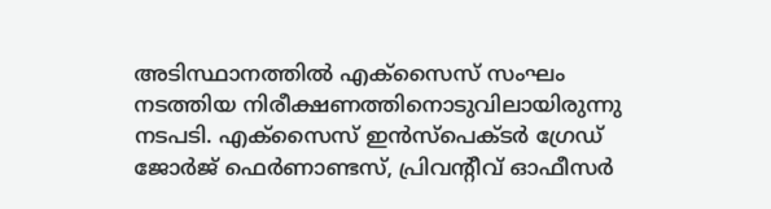അടിസ്ഥാനത്തില്‍ എക്‌സൈസ് സംഘം നടത്തിയ നിരീക്ഷണത്തിനൊടുവിലായിരുന്നു നടപടി. എക്‌സൈസ് ഇന്‍സ്‌പെക്ടര്‍ ഗ്രേഡ് ജോര്‍ജ് ഫെര്‍ണാണ്ടസ്, പ്രിവന്റീവ് ഓഫീസര്‍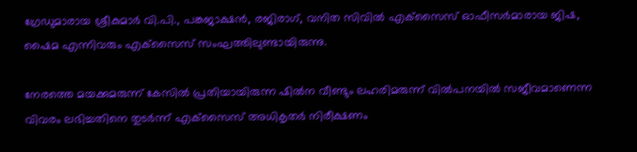ഗ്രേഡുമാരായ ശ്രീകുമാര്‍ വി.പി., പങ്കജാക്ഷന്‍, രജിരാഗ്, വനിത സിവില്‍ എക്‌സൈസ് ഓഫീസര്‍മാരായ ജിഷ, ഷൈമ എന്നിവരും എക്‌സൈസ് സംഘത്തിലുണ്ടായിരുന്നു.

നേരത്തെ മയക്കുമരുന്ന് കേസില്‍ പ്രതിയായിരുന്ന ഷില്‍ന വീണ്ടും ലഹരിമരുന്ന് വില്‍പനയില്‍ സജീവമാണെന്ന വിവരം ലഭിച്ചതിനെ തുടര്‍ന്ന് എക്‌സൈസ് അധികൃതര്‍ നിരീക്ഷണം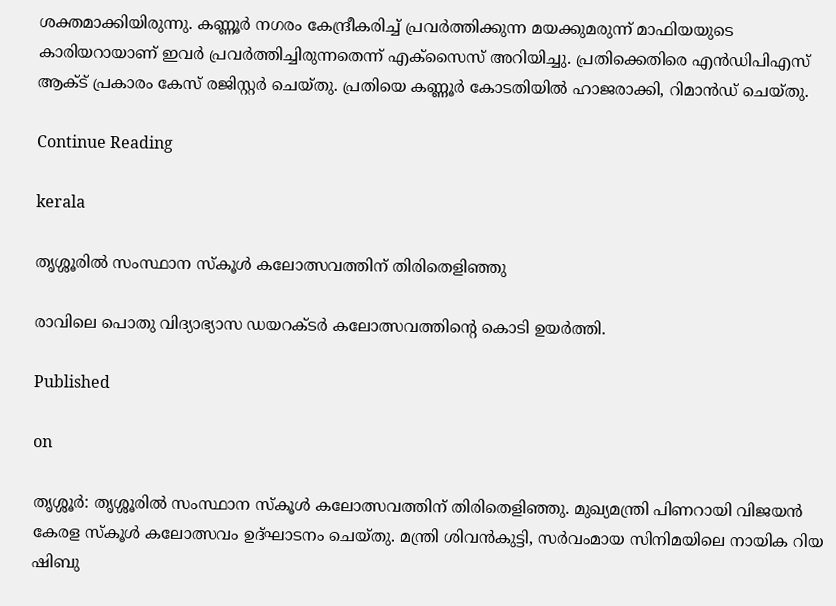ശക്തമാക്കിയിരുന്നു. കണ്ണൂര്‍ നഗരം കേന്ദ്രീകരിച്ച് പ്രവര്‍ത്തിക്കുന്ന മയക്കുമരുന്ന് മാഫിയയുടെ കാരിയറായാണ് ഇവര്‍ പ്രവര്‍ത്തിച്ചിരുന്നതെന്ന് എക്‌സൈസ് അറിയിച്ചു. പ്രതിക്കെതിരെ എന്‍ഡിപിഎസ് ആക്ട് പ്രകാരം കേസ് രജിസ്റ്റര്‍ ചെയ്തു. പ്രതിയെ കണ്ണൂര്‍ കോടതിയില്‍ ഹാജരാക്കി, റിമാന്‍ഡ് ചെയ്തു.

Continue Reading

kerala

തൃശ്ശൂരില്‍ സംസ്ഥാന സ്‌കൂള്‍ കലോത്സവത്തിന് തിരിതെളിഞ്ഞു

രാവിലെ പൊതു വിദ്യാഭ്യാസ ഡയറക്ടര്‍ കലോത്സവത്തിന്റെ കൊടി ഉയര്‍ത്തി.

Published

on

തൃശ്ശൂര്‍: തൃശ്ശൂരില്‍ സംസ്ഥാന സ്‌കൂള്‍ കലോത്സവത്തിന് തിരിതെളിഞ്ഞു. മുഖ്യമന്ത്രി പിണറായി വിജയന്‍ കേരള സ്‌കൂള്‍ കലോത്സവം ഉദ്ഘാടനം ചെയ്തു. മന്ത്രി ശിവന്‍കുട്ടി, സര്‍വംമായ സിനിമയിലെ നായിക റിയ ഷിബു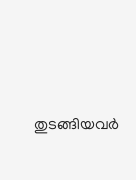തുടങ്ങിയവര്‍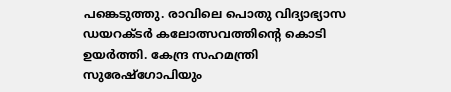പങ്കെടുത്തു. രാവിലെ പൊതു വിദ്യാഭ്യാസ ഡയറക്ടര്‍ കലോത്സവത്തിന്റെ കൊടി ഉയര്‍ത്തി. കേന്ദ്ര സഹമന്ത്രി സുരേഷ്‌ഗോപിയും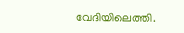വേദിയിലെത്തി.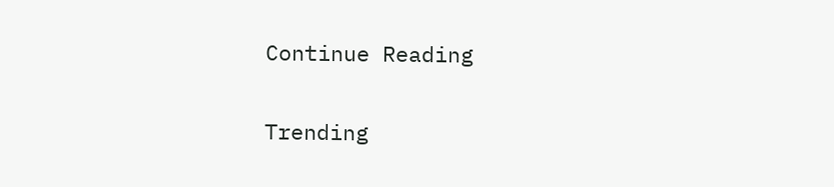Continue Reading

Trending